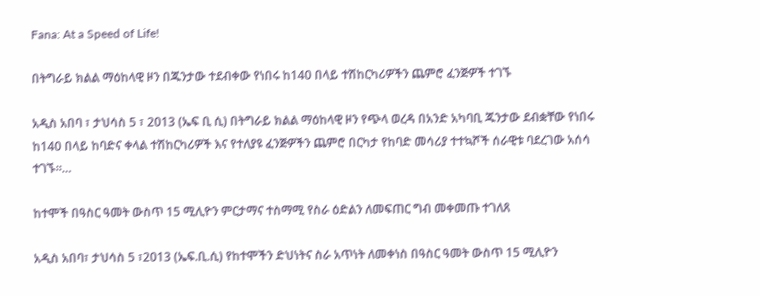Fana: At a Speed of Life!

በትግራይ ክልል ማዕከላዊ ዞን በጁንታው ተደብቀው የነበሩ ከ140 በላይ ተሽከርካሪዎችን ጨምሮ ፈንጅዎች ተገኙ

አዲስ አበባ ፣ ታህሳስ 5 ፣ 2013 (ኤፍ ቢ ሲ) በትግራይ ክልል ማዕከላዊ ዞን የጭላ ወረዳ በአንድ አካባቢ ጁንታው ደብቋቸው የነበሩ ከ140 በላይ ከባድና ቀላል ተሽከርካሪዎች እና የተለያዩ ፈንጅዎችን ጨምሮ በርካታ የከባድ መሳሪያ ተተኳሾች ሰራዊቱ ባደረገው አሰሳ ተገኙ።…

ከተሞች በዓስር ዓመት ውስጥ 15 ሚሊዮን ምርታማና ተስማሚ የስራ ዕድልን ለመፍጠር ግብ መቀመጡ ተገለጸ

አዲስ አበባ፣ ታህሳስ 5 ፣2013 (ኤፍ.ቢ.ሲ) የከተሞችን ድህነትና ስራ አጥነት ለመቀነስ በዓስር ዓመት ውስጥ 15 ሚሊዮን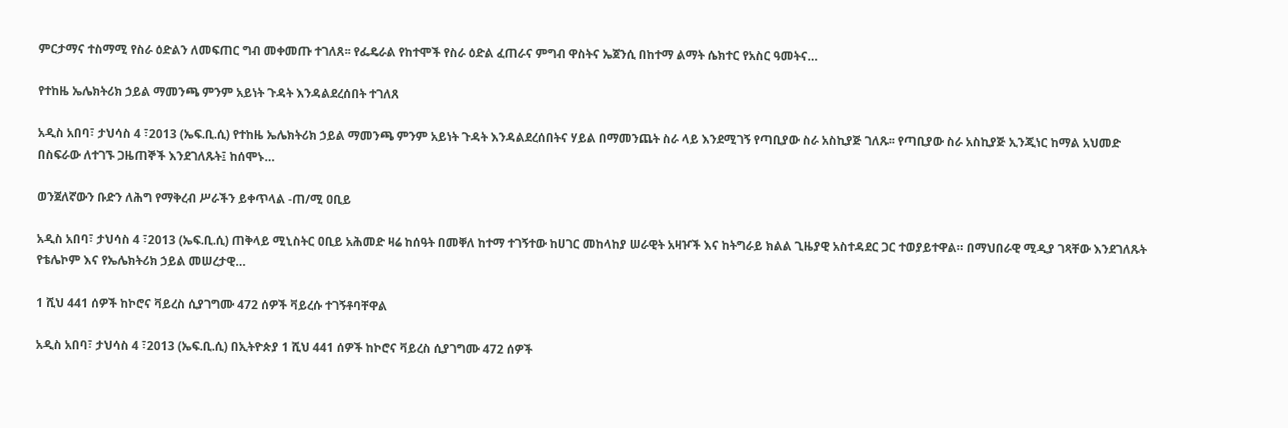ምርታማና ተስማሚ የስራ ዕድልን ለመፍጠር ግብ መቀመጡ ተገለጸ፡፡ የፌዴራል የከተሞች የስራ ዕድል ፈጠራና ምግብ ዋስትና ኤጀንሲ በከተማ ልማት ሴክተር የአስር ዓመትና…

የተከዜ ኤሌክትሪክ ኃይል ማመንጫ ምንም አይነት ጉዳት እንዳልደረሰበት ተገለጸ

አዲስ አበባ፣ ታህሳስ 4 ፣2013 (ኤፍ.ቢ.ሲ) የተከዜ ኤሌክትሪክ ኃይል ማመንጫ ምንም አይነት ጉዳት እንዳልደረሰበትና ሃይል በማመንጨት ስራ ላይ እንደሚገኝ የጣቢያው ስራ አስኪያጅ ገለጹ፡፡ የጣቢያው ስራ አስኪያጅ ኢንጂነር ከማል አህመድ በስፍራው ለተገኙ ጋዜጠኞች እንደገለጹት፤ ከሰሞኑ…

ወንጀለኛውን ቡድን ለሕግ የማቅረብ ሥራችን ይቀጥላል -ጠ/ሚ ዐቢይ

አዲስ አበባ፣ ታህሳስ 4 ፣2013 (ኤፍ.ቢ.ሲ) ጠቅላይ ሚኒስትር ዐቢይ አሕመድ ዛሬ ከሰዓት በመቐለ ከተማ ተገኝተው ከሀገር መከላከያ ሠራዊት አዛዦች እና ከትግራይ ክልል ጊዜያዊ አስተዳደር ጋር ተወያይተዋል። በማህበራዊ ሚዲያ ገጻቸው እንደገለጹት የቴሌኮም እና የኤሌክትሪክ ኃይል መሠረታዊ…

1 ሺህ 441 ሰዎች ከኮሮና ቫይረስ ሲያገግሙ 472 ሰዎች ቫይረሱ ተገኝቶባቸዋል

አዲስ አበባ፣ ታህሳስ 4 ፣2013 (ኤፍ.ቢ.ሲ) በኢትዮጵያ 1 ሺህ 441 ሰዎች ከኮሮና ቫይረስ ሲያገግሙ 472 ሰዎች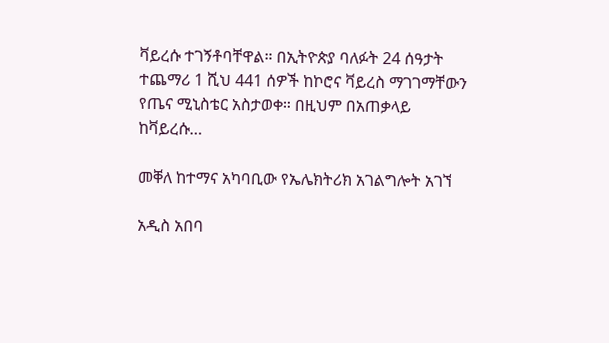ቫይረሱ ተገኝቶባቸዋል። በኢትዮጵያ ባለፉት 24 ሰዓታት ተጨማሪ 1 ሺህ 441 ሰዎች ከኮሮና ቫይረስ ማገገማቸውን የጤና ሚኒስቴር አስታወቀ። በዚህም በአጠቃላይ ከቫይረሱ…

መቐለ ከተማና አካባቢው የኤሌክትሪክ አገልግሎት አገኘ

አዲስ አበባ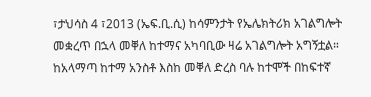፣ታህሳስ 4 ፣2013 (ኤፍ.ቢ.ሲ) ከሳምንታት የኤሌክትሪክ አገልግሎት መቋረጥ በኋላ መቐለ ከተማና አካባቢው ዛሬ አገልግሎት አግኝቷል። ከአላማጣ ከተማ አንስቶ እስከ መቐለ ድረስ ባሉ ከተሞች በከፍተኛ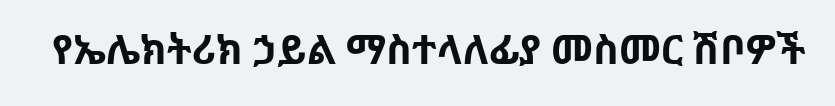የኤሌክትሪክ ኃይል ማስተላለፊያ መስመር ሽቦዎች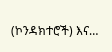(ኮንዳክተሮች) እና…